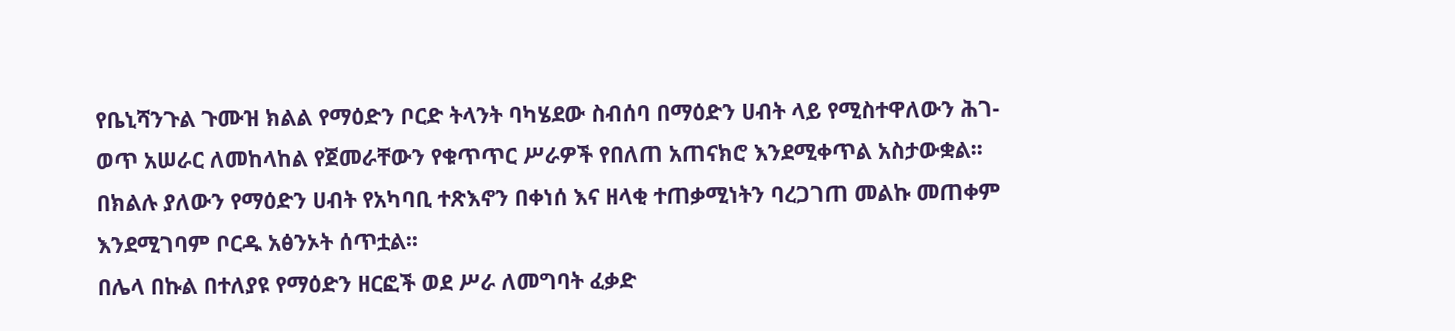የቤኒሻንጉል ጉሙዝ ክልል የማዕድን ቦርድ ትላንት ባካሄደው ስብሰባ በማዕድን ሀብት ላይ የሚስተዋለውን ሕገ-ወጥ አሠራር ለመከላከል የጀመራቸውን የቁጥጥር ሥራዎች የበለጠ አጠናክሮ እንደሚቀጥል አስታውቋል፡፡
በክልሉ ያለውን የማዕድን ሀብት የአካባቢ ተጽእኖን በቀነሰ እና ዘላቂ ተጠቃሚነትን ባረጋገጠ መልኩ መጠቀም እንደሚገባም ቦርዱ አፅንኦት ሰጥቷል፡፡
በሌላ በኩል በተለያዩ የማዕድን ዘርፎች ወደ ሥራ ለመግባት ፈቃድ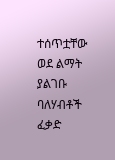ተሰጥቷቸው ወደ ልማት ያልገቡ ባለሃብቶች ፈቃድ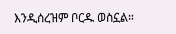እንዲሰረዝም ቦርዱ ወስኗል።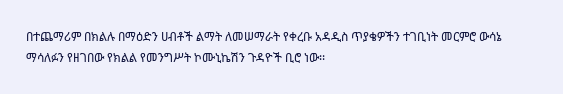በተጨማሪም በክልሉ በማዕድን ሀብቶች ልማት ለመሠማራት የቀረቡ አዳዲስ ጥያቄዎችን ተገቢነት መርምሮ ውሳኔ ማሳለፉን የዘገበው የክልል የመንግሥት ኮሙኒኬሽን ጉዳዮች ቢሮ ነው፡፡